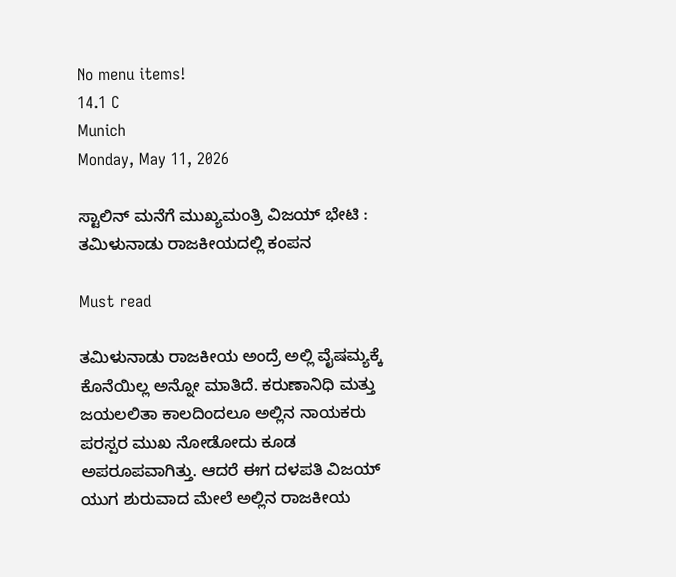No menu items!
14.1 C
Munich
Monday, May 11, 2026

ಸ್ಟಾಲಿನ್ ಮನೆಗೆ ಮುಖ್ಯಮಂತ್ರಿ ವಿಜಯ್ ಭೇಟಿ : ತಮಿಳುನಾಡು ರಾಜಕೀಯದಲ್ಲಿ ಕಂಪನ

Must read

ತಮಿಳುನಾಡು ರಾಜಕೀಯ ಅಂದ್ರೆ ಅಲ್ಲಿ ವೈಷಮ್ಯಕ್ಕೆ ಕೊನೆಯಿಲ್ಲ ಅನ್ನೋ ಮಾತಿದೆ. ಕರುಣಾನಿಧಿ ಮತ್ತು ಜಯಲಲಿತಾ ಕಾಲದಿಂದಲೂ ಅಲ್ಲಿನ ನಾಯಕರು ಪರಸ್ಪರ ಮುಖ ನೋಡೋದು ಕೂಡ ಅಪರೂಪವಾಗಿತ್ತು. ಆದರೆ ಈಗ ದಳಪತಿ ವಿಜಯ್ ಯುಗ ಶುರುವಾದ ಮೇಲೆ ಅಲ್ಲಿನ ರಾಜಕೀಯ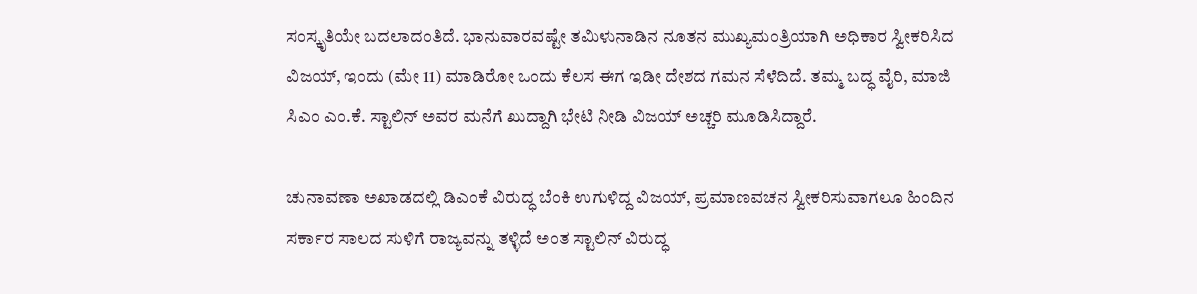ಸಂಸ್ಕೃತಿಯೇ ಬದಲಾದಂತಿದೆ. ಭಾನುವಾರವಷ್ಟೇ ತಮಿಳುನಾಡಿನ ನೂತನ ಮುಖ್ಯಮಂತ್ರಿಯಾಗಿ ಅಧಿಕಾರ ಸ್ವೀಕರಿಸಿದ ವಿಜಯ್, ಇಂದು (ಮೇ 11) ಮಾಡಿರೋ ಒಂದು ಕೆಲಸ ಈಗ ಇಡೀ ದೇಶದ ಗಮನ ಸೆಳೆದಿದೆ. ತಮ್ಮ ಬದ್ಧ ವೈರಿ, ಮಾಜಿ ಸಿಎಂ ಎಂ.ಕೆ. ಸ್ಟಾಲಿನ್ ಅವರ ಮನೆಗೆ ಖುದ್ದಾಗಿ ಭೇಟಿ ನೀಡಿ ವಿಜಯ್ ಅಚ್ಚರಿ ಮೂಡಿಸಿದ್ದಾರೆ.

ಚುನಾವಣಾ ಅಖಾಡದಲ್ಲಿ ಡಿಎಂಕೆ ವಿರುದ್ಧ ಬೆಂಕಿ ಉಗುಳಿದ್ದ ವಿಜಯ್, ಪ್ರಮಾಣವಚನ ಸ್ವೀಕರಿಸುವಾಗಲೂ ಹಿಂದಿನ ಸರ್ಕಾರ ಸಾಲದ ಸುಳಿಗೆ ರಾಜ್ಯವನ್ನು ತಳ್ಳಿದೆ ಅಂತ ಸ್ಟಾಲಿನ್ ವಿರುದ್ಧ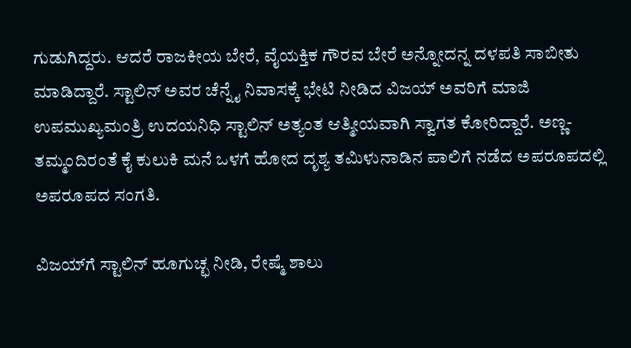ಗುಡುಗಿದ್ದರು. ಆದರೆ ರಾಜಕೀಯ ಬೇರೆ, ವೈಯಕ್ತಿಕ ಗೌರವ ಬೇರೆ ಅನ್ನೋದನ್ನ ದಳಪತಿ ಸಾಬೀತು ಮಾಡಿದ್ದಾರೆ. ಸ್ಟಾಲಿನ್ ಅವರ ಚೆನ್ನೈ ನಿವಾಸಕ್ಕೆ ಭೇಟಿ ನೀಡಿದ ವಿಜಯ್ ಅವರಿಗೆ ಮಾಜಿ ಉಪಮುಖ್ಯಮಂತ್ರಿ ಉದಯನಿಧಿ ಸ್ಟಾಲಿನ್ ಅತ್ಯಂತ ಆತ್ಮೀಯವಾಗಿ ಸ್ವಾಗತ ಕೋರಿದ್ದಾರೆ. ಅಣ್ಣ-ತಮ್ಮಂದಿರಂತೆ ಕೈ ಕುಲುಕಿ ಮನೆ ಒಳಗೆ ಹೋದ ದೃಶ್ಯ ತಮಿಳುನಾಡಿನ ಪಾಲಿಗೆ ನಡೆದ ಅಪರೂಪದಲ್ಲಿ ಅಪರೂಪದ ಸಂಗತಿ.

ವಿಜಯ್‌ಗೆ ಸ್ಟಾಲಿನ್ ಹೂಗುಚ್ಛ ನೀಡಿ, ರೇಷ್ಮೆ ಶಾಲು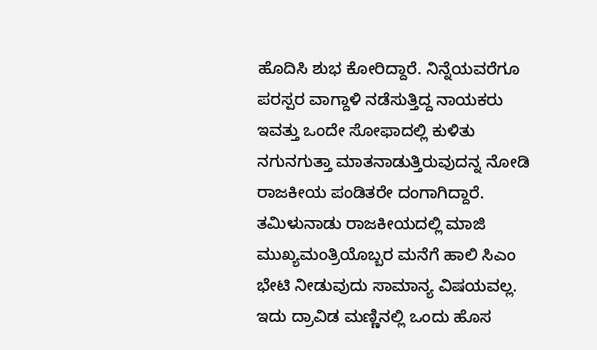ಹೊದಿಸಿ ಶುಭ ಕೋರಿದ್ದಾರೆ. ನಿನ್ನೆಯವರೆಗೂ ಪರಸ್ಪರ ವಾಗ್ದಾಳಿ ನಡೆಸುತ್ತಿದ್ದ ನಾಯಕರು ಇವತ್ತು ಒಂದೇ ಸೋಫಾದಲ್ಲಿ ಕುಳಿತು ನಗುನಗುತ್ತಾ ಮಾತನಾಡುತ್ತಿರುವುದನ್ನ ನೋಡಿ ರಾಜಕೀಯ ಪಂಡಿತರೇ ದಂಗಾಗಿದ್ದಾರೆ. ತಮಿಳುನಾಡು ರಾಜಕೀಯದಲ್ಲಿ ಮಾಜಿ ಮುಖ್ಯಮಂತ್ರಿಯೊಬ್ಬರ ಮನೆಗೆ ಹಾಲಿ ಸಿಎಂ ಭೇಟಿ ನೀಡುವುದು ಸಾಮಾನ್ಯ ವಿಷಯವಲ್ಲ. ಇದು ದ್ರಾವಿಡ ಮಣ್ಣಿನಲ್ಲಿ ಒಂದು ಹೊಸ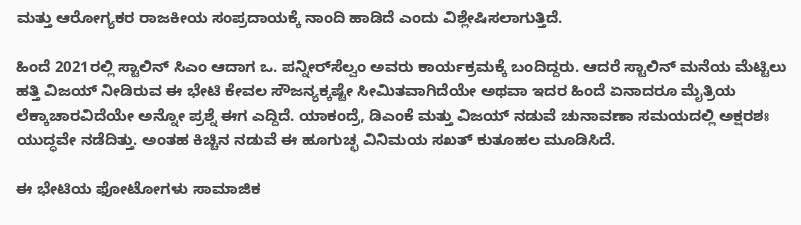ಮತ್ತು ಆರೋಗ್ಯಕರ ರಾಜಕೀಯ ಸಂಪ್ರದಾಯಕ್ಕೆ ನಾಂದಿ ಹಾಡಿದೆ ಎಂದು ವಿಶ್ಲೇಷಿಸಲಾಗುತ್ತಿದೆ.

ಹಿಂದೆ 2021ರಲ್ಲಿ ಸ್ಟಾಲಿನ್ ಸಿಎಂ ಆದಾಗ ಒ. ಪನ್ನೀರ್‌ಸೆಲ್ವಂ ಅವರು ಕಾರ್ಯಕ್ರಮಕ್ಕೆ ಬಂದಿದ್ದರು. ಆದರೆ ಸ್ಟಾಲಿನ್ ಮನೆಯ ಮೆಟ್ಟಿಲು ಹತ್ತಿ ವಿಜಯ್ ನೀಡಿರುವ ಈ ಭೇಟಿ ಕೇವಲ ಸೌಜನ್ಯಕ್ಕಷ್ಟೇ ಸೀಮಿತವಾಗಿದೆಯೇ ಅಥವಾ ಇದರ ಹಿಂದೆ ಏನಾದರೂ ಮೈತ್ರಿಯ ಲೆಕ್ಕಾಚಾರವಿದೆಯೇ ಅನ್ನೋ ಪ್ರಶ್ನೆ ಈಗ ಎದ್ದಿದೆ. ಯಾಕಂದ್ರೆ, ಡಿಎಂಕೆ ಮತ್ತು ವಿಜಯ್ ನಡುವೆ ಚುನಾವಣಾ ಸಮಯದಲ್ಲಿ ಅಕ್ಷರಶಃ ಯುದ್ಧವೇ ನಡೆದಿತ್ತು. ಅಂತಹ ಕಿಚ್ಚಿನ ನಡುವೆ ಈ ಹೂಗುಚ್ಛ ವಿನಿಮಯ ಸಖತ್ ಕುತೂಹಲ ಮೂಡಿಸಿದೆ.

ಈ ಭೇಟಿಯ ಫೋಟೋಗಳು ಸಾಮಾಜಿಕ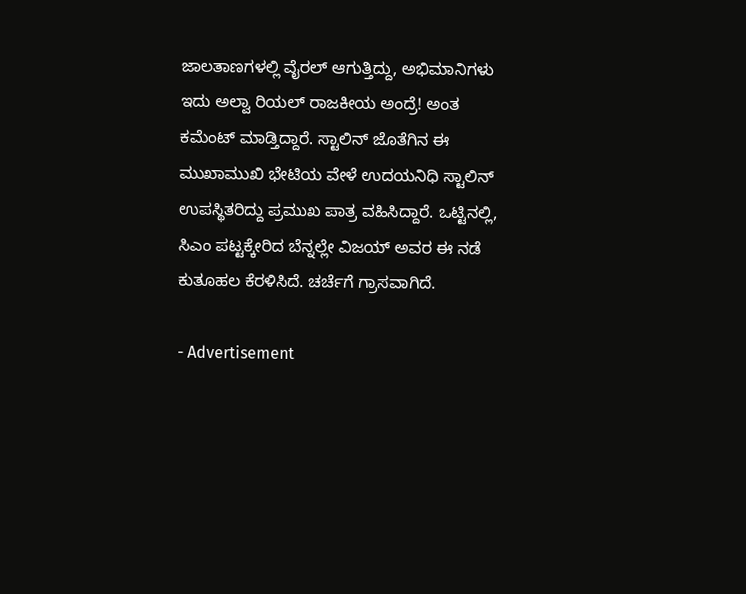ಜಾಲತಾಣಗಳಲ್ಲಿ ವೈರಲ್ ಆಗುತ್ತಿದ್ದು, ಅಭಿಮಾನಿಗಳು ಇದು ಅಲ್ವಾ ರಿಯಲ್ ರಾಜಕೀಯ ಅಂದ್ರೆ! ಅಂತ ಕಮೆಂಟ್ ಮಾಡ್ತಿದ್ದಾರೆ. ಸ್ಟಾಲಿನ್ ಜೊತೆಗಿನ ಈ ಮುಖಾಮುಖಿ ಭೇಟಿಯ ವೇಳೆ ಉದಯನಿಧಿ ಸ್ಟಾಲಿನ್ ಉಪಸ್ಥಿತರಿದ್ದು ಪ್ರಮುಖ ಪಾತ್ರ ವಹಿಸಿದ್ದಾರೆ. ಒಟ್ಟಿನಲ್ಲಿ, ಸಿಎಂ ಪಟ್ಟಕ್ಕೇರಿದ ಬೆನ್ನಲ್ಲೇ ವಿಜಯ್ ಅವರ ಈ ನಡೆ ಕುತೂಹಲ ಕೆರಳಿಸಿದೆ. ಚರ್ಚೆಗೆ ಗ್ರಾಸವಾಗಿದೆ.

- Advertisement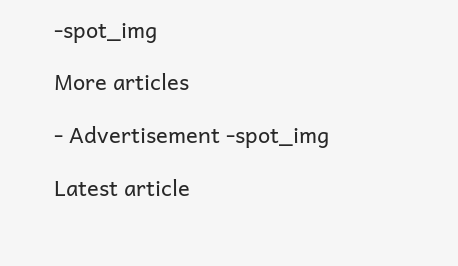-spot_img

More articles

- Advertisement -spot_img

Latest article